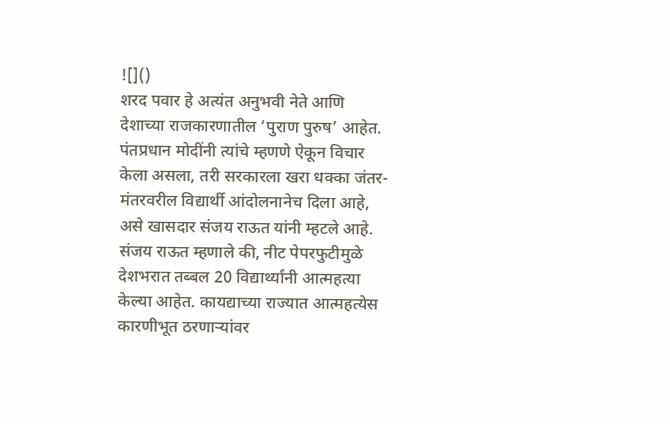![]()
शरद पवार हे अत्यंत अनुभवी नेते आणि देशाच्या राजकारणातील ‘पुराण पुरुष’ आहेत. पंतप्रधान मोदींनी त्यांचे म्हणणे ऐकून विचार केला असला, तरी सरकारला खरा धक्का जंतर-मंतरवरील विद्यार्थी आंदोलनानेच दिला आहे, असे खासदार संजय राऊत यांनी म्हटले आहे. संजय राऊत म्हणाले की, नीट पेपरफुटीमुळे देशभरात तब्बल 20 विद्यार्थ्यांनी आत्महत्या केल्या आहेत. कायद्याच्या राज्यात आत्महत्येस कारणीभूत ठरणाऱ्यांवर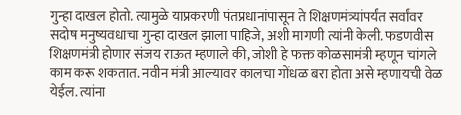गुन्हा दाखल होतो. त्यामुळे याप्रकरणी पंतप्रधानांपासून ते शिक्षणमंत्र्यांपर्यंत सर्वांवर सदोष मनुष्यवधाचा गुन्हा दाखल झाला पाहिजे, अशी मागणी त्यांनी केली. फडणवीस शिक्षणमंत्री होणार संजय राऊत म्हणाले की, जोशी हे फक्त कोळसामंत्री म्हणून चांगले काम करू शकतात. नवीन मंत्री आल्यावर कालचा गोंधळ बरा होता असे म्हणायची वेळ येईल. त्यांना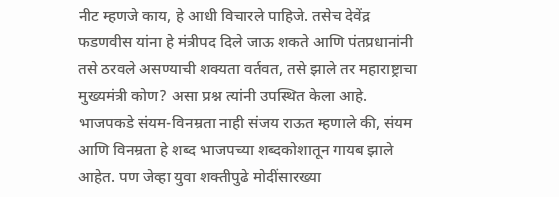नीट म्हणजे काय, हे आधी विचारले पाहिजे. तसेच देवेंद्र फडणवीस यांना हे मंत्रीपद दिले जाऊ शकते आणि पंतप्रधानांनी तसे ठरवले असण्याची शक्यता वर्तवत, तसे झाले तर महाराष्ट्राचा मुख्यमंत्री कोण? असा प्रश्न त्यांनी उपस्थित केला आहे. भाजपकडे संयम-विनम्रता नाही संजय राऊत म्हणाले की, संयम आणि विनम्रता हे शब्द भाजपच्या शब्दकोशातून गायब झाले आहेत. पण जेव्हा युवा शक्तीपुढे मोदींसारख्या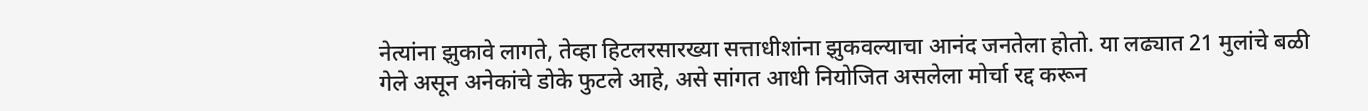नेत्यांना झुकावे लागते, तेव्हा हिटलरसारख्या सत्ताधीशांना झुकवल्याचा आनंद जनतेला होतो. या लढ्यात 21 मुलांचे बळी गेले असून अनेकांचे डोके फुटले आहे, असे सांगत आधी नियोजित असलेला मोर्चा रद्द करून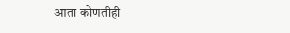आता कोणतीही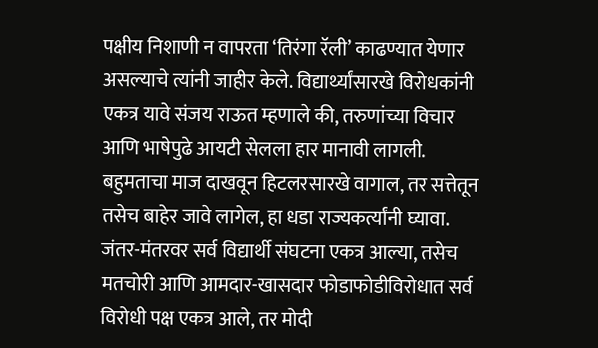पक्षीय निशाणी न वापरता ‘तिरंगा रॅली’ काढण्यात येणार असल्याचे त्यांनी जाहीर केले. विद्यार्थ्यांसारखे विरोधकांनी एकत्र यावे संजय राऊत म्हणाले की, तरुणांच्या विचार आणि भाषेपुढे आयटी सेलला हार मानावी लागली. बहुमताचा माज दाखवून हिटलरसारखे वागाल, तर सत्तेतून तसेच बाहेर जावे लागेल, हा धडा राज्यकर्त्यांनी घ्यावा. जंतर-मंतरवर सर्व विद्यार्थी संघटना एकत्र आल्या, तसेच मतचोरी आणि आमदार-खासदार फोडाफोडीविरोधात सर्व विरोधी पक्ष एकत्र आले, तर मोदी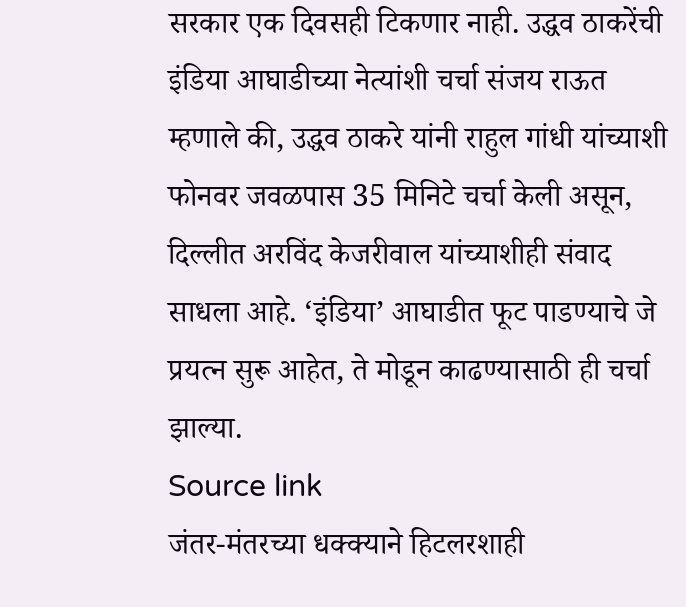सरकार एक दिवसही टिकणार नाही. उद्धव ठाकरेंची इंडिया आघाडीच्या नेत्यांशी चर्चा संजय राऊत म्हणाले की, उद्धव ठाकरे यांनी राहुल गांधी यांच्याशी फोनवर जवळपास 35 मिनिटे चर्चा केली असून, दिल्लीत अरविंद केजरीवाल यांच्याशीही संवाद साधला आहे. ‘इंडिया’ आघाडीत फूट पाडण्याचे जे प्रयत्न सुरू आहेत, ते मोडून काढण्यासाठी ही चर्चा झाल्या.
Source link
जंतर-मंतरच्या धक्क्याने हिटलरशाही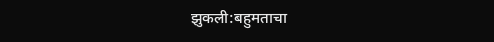झुकली:बहुमताचा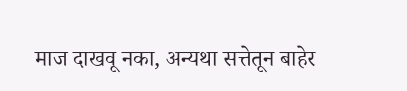माज दाखवू नका, अन्यथा सत्तेतून बाहेर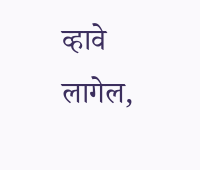व्हावे लागेल,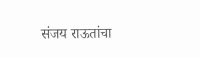संजय राऊतांचा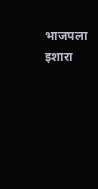भाजपला इशारा